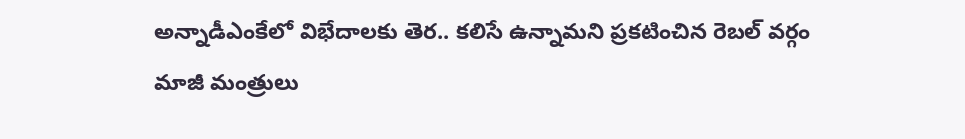అన్నాడీఎంకేలో విభేదాలకు తెర.. కలిసే ఉన్నామని ప్రకటించిన రెబల్ వర్గం
మాజీ మంత్రులు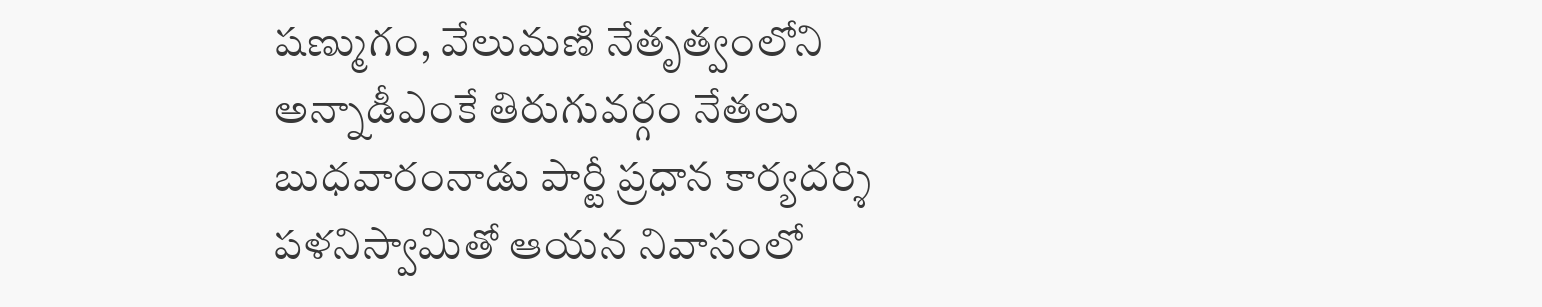షణ్ముగం, వేలుమణి నేతృత్వంలోని అన్నాడీఎంకే తిరుగువర్గం నేతలు బుధవారంనాడు పార్టీ ప్రధాన కార్యదర్శి పళనిస్వామితో ఆయన నివాసంలో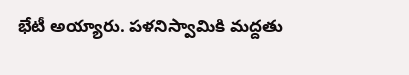భేటీ అయ్యారు. పళనిస్వామికి మద్దతు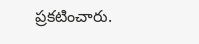ప్రకటించారు.